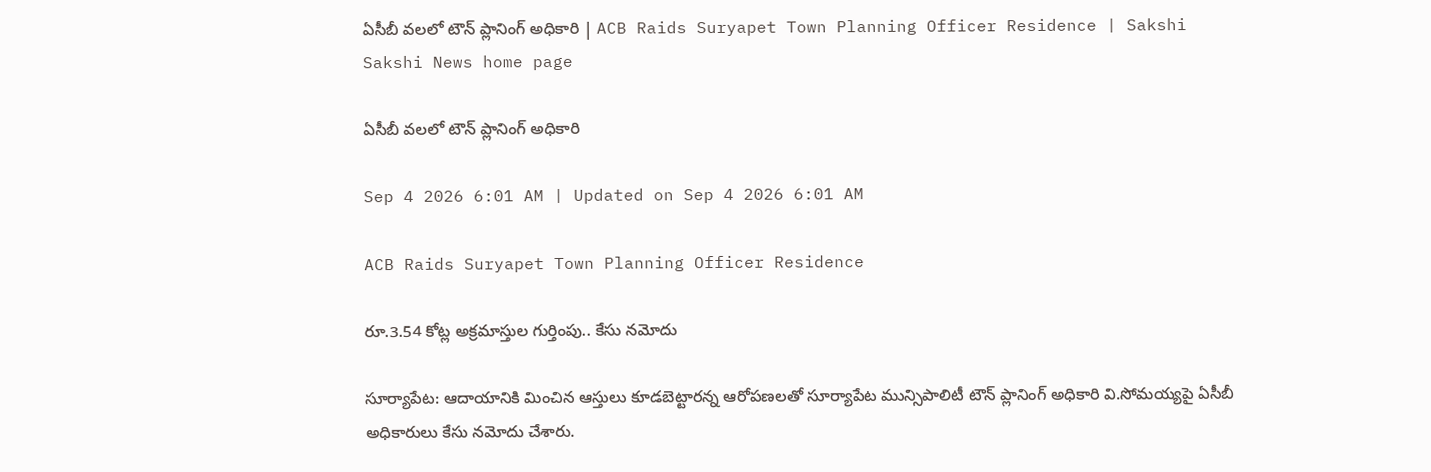ఏసీబీ వలలో టౌన్‌ ప్లానింగ్‌ అధికారి | ACB Raids Suryapet Town Planning Officer Residence | Sakshi
Sakshi News home page

ఏసీబీ వలలో టౌన్‌ ప్లానింగ్‌ అధికారి

Sep 4 2026 6:01 AM | Updated on Sep 4 2026 6:01 AM

ACB Raids Suryapet Town Planning Officer Residence

రూ.3.54 కోట్ల అక్రమాస్తుల గుర్తింపు.. కేసు నమోదు

సూర్యాపేట: ఆదాయానికి మించిన ఆస్తులు కూడబెట్టారన్న ఆరోపణలతో సూర్యాపేట మున్సిపాలిటీ టౌన్‌ ప్లానింగ్‌ అధికారి వి.సోమయ్యపై ఏసీబీ అధికారులు కేసు నమోదు చేశారు.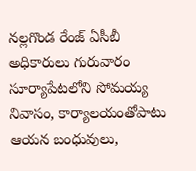నల్లగొండ రేంజ్‌ ఏసీబీ అధికారులు గురువారం సూర్యాపేటలోని సోమయ్య నివాసం, కార్యాలయంతోపాటు ఆయన బంధువులు,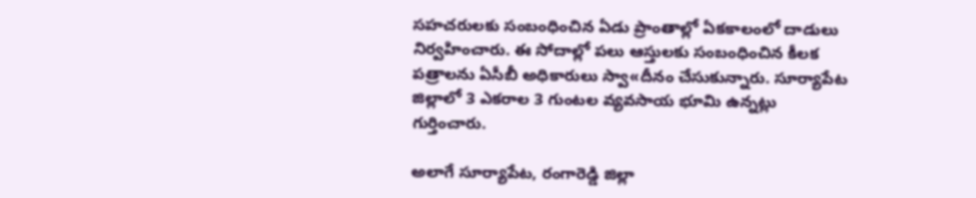సహచరులకు సంబంధించిన ఏడు ప్రాంతాల్లో ఏకకాలంలో దాడులు నిర్వహించారు. ఈ సోదాల్లో పలు ఆస్తులకు సంబంధించిన కీలక పత్రాలను ఏసీబీ అధికారులు స్వా«దీనం చేసుకున్నారు. సూర్యాపేట జిల్లాలో 3 ఎకరాల 3 గుంటల వ్యవసాయ భూమి ఉన్నట్లు గుర్తించారు.

అలాగే సూర్యాపేట, రంగారెడ్డి జిల్లా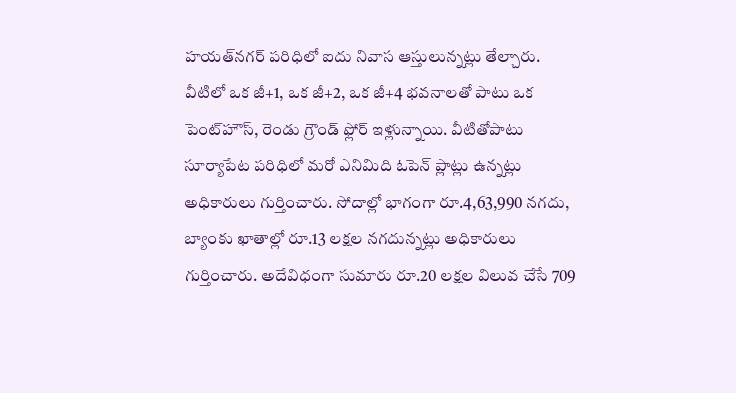హయత్‌నగర్‌ పరిధిలో ఐదు నివాస ఆస్తులున్నట్లు తేల్చారు. వీటిలో ఒక జీ+1, ఒక జీ+2, ఒక జీ+4 భవనాలతో పాటు ఒక పెంట్‌హౌస్, రెండు గ్రౌండ్‌ ఫ్లోర్‌ ఇళ్లున్నాయి. వీటితోపాటు సూర్యాపేట పరిధిలో మరో ఎనిమిది ఓపెన్‌ ప్లాట్లు ఉన్నట్లు అధికారులు గుర్తించారు. సోదాల్లో భాగంగా రూ.4,63,990 నగదు, బ్యాంకు ఖాతాల్లో రూ.13 లక్షల నగదున్నట్లు అధికారులు గుర్తించారు. అదేవిధంగా సుమారు రూ.20 లక్షల విలువ చేసే 709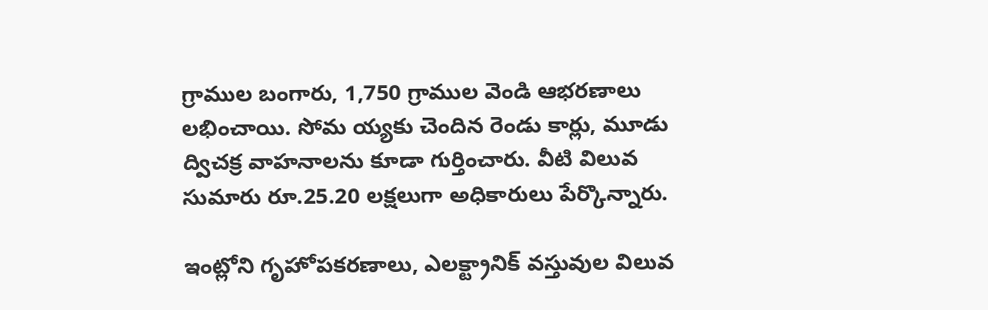గ్రాముల బంగారు, 1,750 గ్రాముల వెండి ఆభరణాలు లభించాయి. సోమ య్యకు చెందిన రెండు కార్లు, మూడు ద్విచక్ర వాహనాలను కూడా గుర్తించారు. వీటి విలువ సుమారు రూ.25.20 లక్షలుగా అధికారులు పేర్కొన్నారు.

ఇంట్లోని గృహోపకరణాలు, ఎలక్ట్రానిక్‌ వస్తువుల విలువ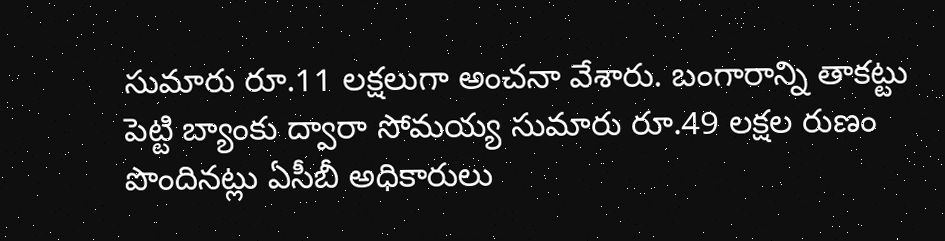సుమారు రూ.11 లక్షలుగా అంచనా వేశారు. బంగారాన్ని తాకట్టు పెట్టి బ్యాంకు ద్వారా సోమయ్య సుమారు రూ.49 లక్షల రుణం పొందినట్లు ఏసీబీ అధికారులు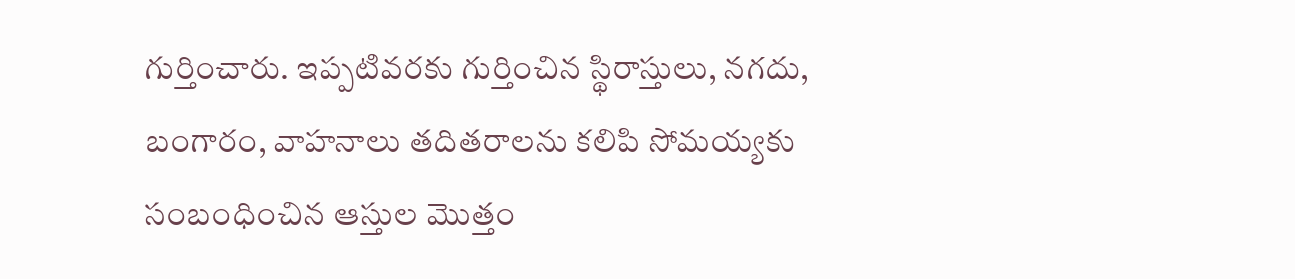గుర్తించారు. ఇప్పటివరకు గుర్తించిన స్థిరాస్తులు, నగదు, బంగారం, వాహనాలు తదితరాలను కలిపి సోమయ్యకు సంబంధించిన ఆస్తుల మొత్తం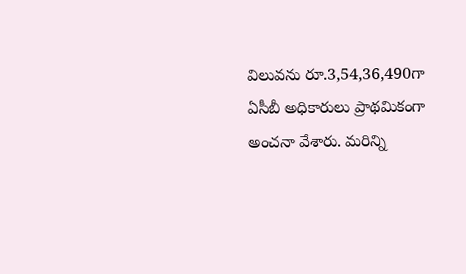విలువను రూ.3,54,36,490గా ఏసీబీ అధికారులు ప్రాథమికంగా అంచనా వేశారు. మరిన్ని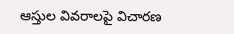ఆస్తుల వివరాలపై విచారణ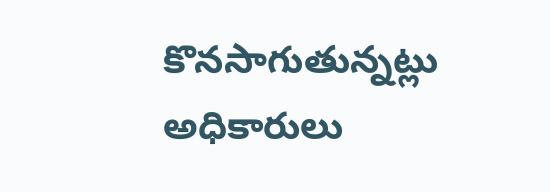కొనసాగుతున్నట్లు అధికారులు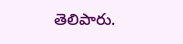తెలిపారు.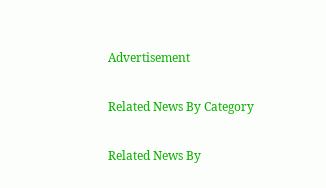Advertisement

Related News By Category

Related News By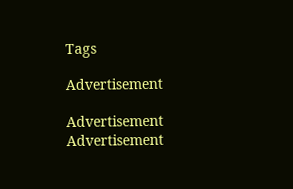Tags

Advertisement

Advertisement
Advertisement